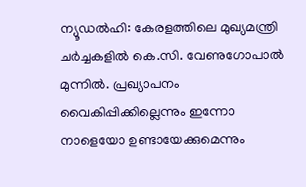ന്യൂഡൽഹി: കേരളത്തിലെ മുഖ്യമന്ത്രി ചർച്ചകളിൽ കെ.സി. വേണുഗോപാൽ മുന്നിൽ. പ്രഖ്യാപനം വൈകിപ്പിക്കില്ലെന്നും ഇന്നോ നാളെയോ ഉണ്ടായേക്കുമെന്നും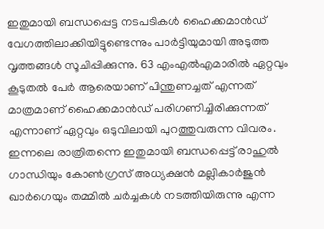ഇതുമായി ബന്ധപ്പെട്ട നടപടികൾ ഹൈക്കമാൻഡ് വേഗത്തിലാക്കിയിട്ടുണ്ടെന്നും പാർട്ടിയുമായി അടുത്ത വൃത്തങ്ങൾ സൂചിപ്പിക്കുന്നു. 63 എംഎൽഎമാരിൽ ഏറ്റവും കൂടുതൽ പേർ ആരെയാണ് പിന്തുണച്ചത് എന്നത് മാത്രമാണ് ഹൈക്കമാൻഡ് പരിഗണിച്ചിരിക്കുന്നത് എന്നാണ് ഏറ്റവും ഒടുവിലായി പുറത്തുവരുന്ന വിവരം.
ഇന്നലെ രാത്രിതന്നെ ഇതുമായി ബന്ധപ്പെട്ട് രാഹുൽ ഗാന്ധിയും കോൺഗ്രസ് അധ്യക്ഷൻ മല്ലികാർജുൻ ഖാർഗെയും തമ്മിൽ ചർച്ചകൾ നടത്തിയിരുന്നു എന്ന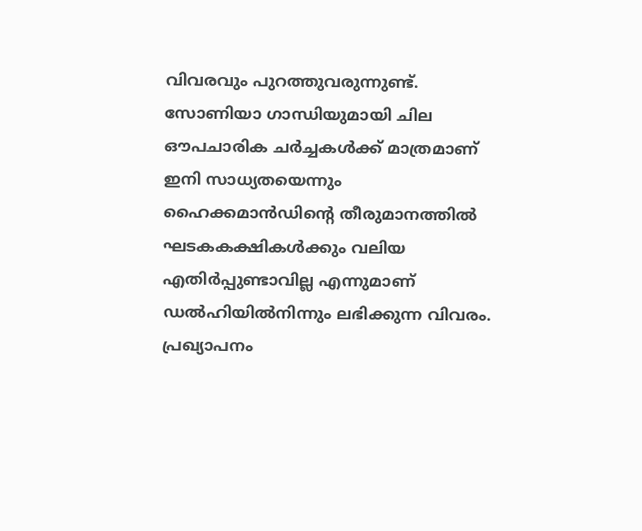വിവരവും പുറത്തുവരുന്നുണ്ട്. സോണിയാ ഗാന്ധിയുമായി ചില ഔപചാരിക ചർച്ചകൾക്ക് മാത്രമാണ് ഇനി സാധ്യതയെന്നും ഹൈക്കമാൻഡിന്റെ തീരുമാനത്തിൽ ഘടകകക്ഷികൾക്കും വലിയ എതിർപ്പുണ്ടാവില്ല എന്നുമാണ് ഡൽഹിയിൽനിന്നും ലഭിക്കുന്ന വിവരം.
പ്രഖ്യാപനം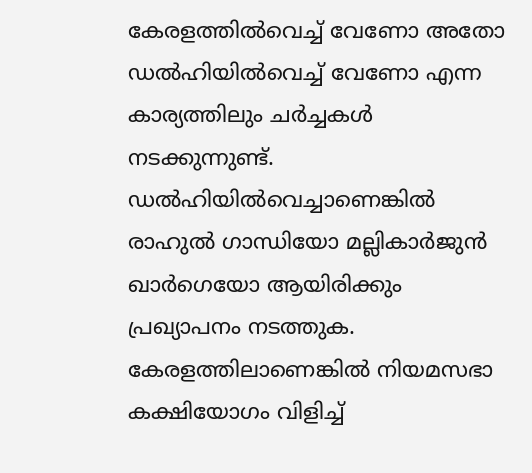കേരളത്തിൽവെച്ച് വേണോ അതോ ഡൽഹിയിൽവെച്ച് വേണോ എന്ന കാര്യത്തിലും ചർച്ചകൾ നടക്കുന്നുണ്ട്. ഡൽഹിയിൽവെച്ചാണെങ്കിൽ രാഹുൽ ഗാന്ധിയോ മല്ലികാർജുൻ ഖാർഗെയോ ആയിരിക്കും പ്രഖ്യാപനം നടത്തുക. കേരളത്തിലാണെങ്കിൽ നിയമസഭാ കക്ഷിയോഗം വിളിച്ച്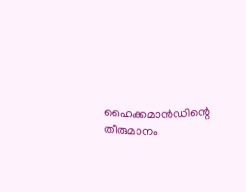ഹൈക്കമാൻഡിന്റെ തീരുമാനം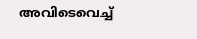അവിടെവെച്ച്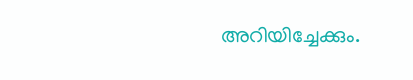അറിയിച്ചേക്കും.